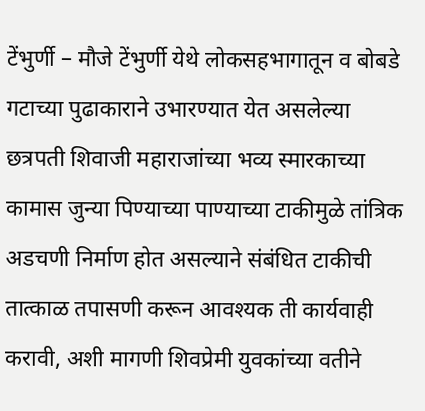टेंभुर्णी – मौजे टेंभुर्णी येथे लोकसहभागातून व बोबडे गटाच्या पुढाकाराने उभारण्यात येत असलेल्या छत्रपती शिवाजी महाराजांच्या भव्य स्मारकाच्या कामास जुन्या पिण्याच्या पाण्याच्या टाकीमुळे तांत्रिक अडचणी निर्माण होत असल्याने संबंधित टाकीची तात्काळ तपासणी करून आवश्यक ती कार्यवाही करावी, अशी मागणी शिवप्रेमी युवकांच्या वतीने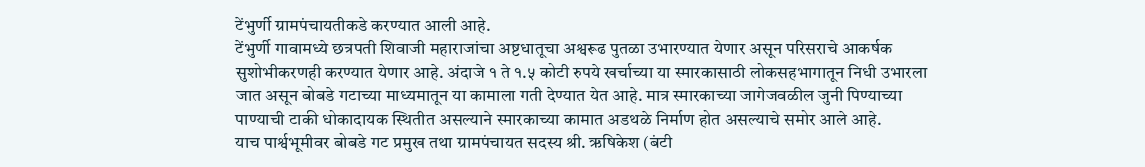टेंभुर्णी ग्रामपंचायतीकडे करण्यात आली आहे.
टेंभुर्णी गावामध्ये छत्रपती शिवाजी महाराजांचा अष्टधातूचा अश्वरूढ पुतळा उभारण्यात येणार असून परिसराचे आकर्षक सुशोभीकरणही करण्यात येणार आहे. अंदाजे १ ते १.५ कोटी रुपये खर्चाच्या या स्मारकासाठी लोकसहभागातून निधी उभारला जात असून बोबडे गटाच्या माध्यमातून या कामाला गती देण्यात येत आहे. मात्र स्मारकाच्या जागेजवळील जुनी पिण्याच्या पाण्याची टाकी धोकादायक स्थितीत असल्याने स्मारकाच्या कामात अडथळे निर्माण होत असल्याचे समोर आले आहे.
याच पार्श्वभूमीवर बोबडे गट प्रमुख तथा ग्रामपंचायत सदस्य श्री. ऋषिकेश (बंटी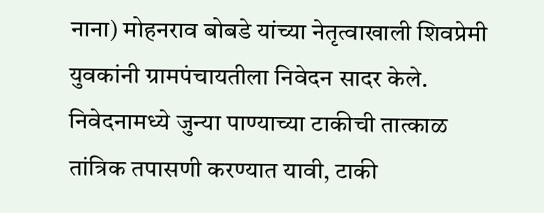नाना) मोहनराव बोबडे यांच्या नेतृत्वाखाली शिवप्रेमी युवकांनी ग्रामपंचायतीला निवेदन सादर केले. निवेदनामध्ये जुन्या पाण्याच्या टाकीची तात्काळ तांत्रिक तपासणी करण्यात यावी, टाकी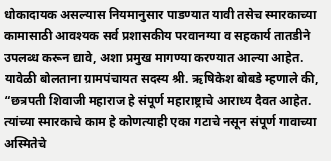धोकादायक असल्यास नियमानुसार पाडण्यात यावी तसेच स्मारकाच्या कामासाठी आवश्यक सर्व प्रशासकीय परवानग्या व सहकार्य तातडीने उपलब्ध करून द्यावे, अशा प्रमुख मागण्या करण्यात आल्या आहेत.
यावेळी बोलताना ग्रामपंचायत सदस्य श्री. ऋषिकेश बोबडे म्हणाले की, “छत्रपती शिवाजी महाराज हे संपूर्ण महाराष्ट्राचे आराध्य दैवत आहेत. त्यांच्या स्मारकाचे काम हे कोणत्याही एका गटाचे नसून संपूर्ण गावाच्या अस्मितेचे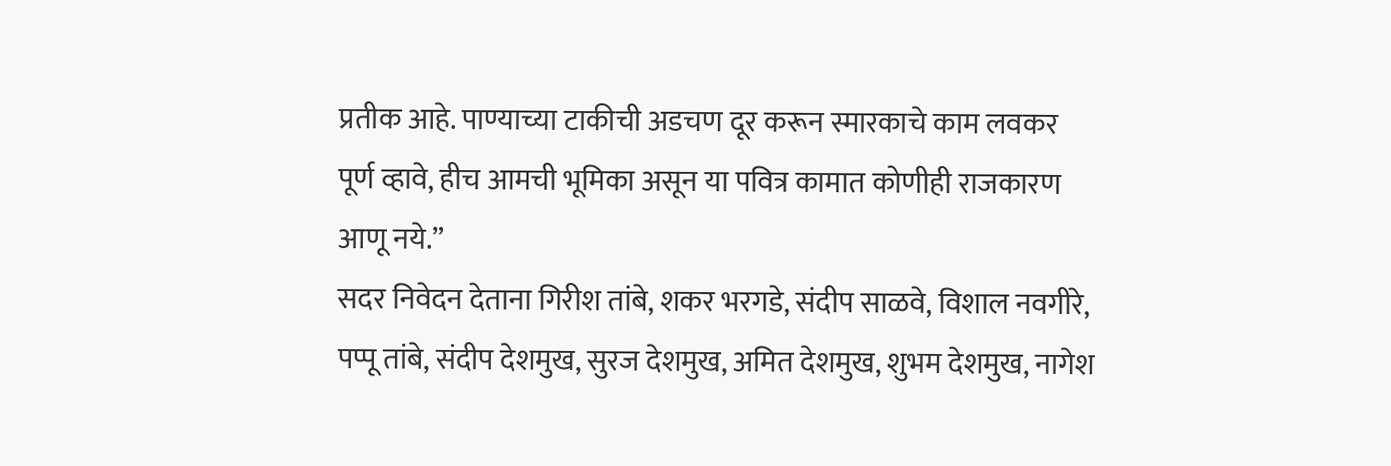प्रतीक आहे. पाण्याच्या टाकीची अडचण दूर करून स्मारकाचे काम लवकर पूर्ण व्हावे, हीच आमची भूमिका असून या पवित्र कामात कोणीही राजकारण आणू नये.”
सदर निवेदन देताना गिरीश तांबे, शकर भरगडे, संदीप साळवे, विशाल नवगीरे, पप्पू तांबे, संदीप देशमुख, सुरज देशमुख, अमित देशमुख, शुभम देशमुख, नागेश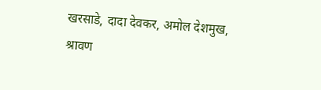खरसाडे, दादा देवकर, अमोल देशमुख, श्रावण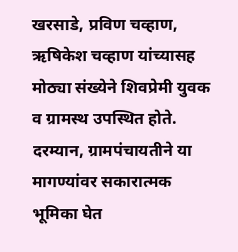खरसाडे, प्रविण चव्हाण, ऋषिकेश चव्हाण यांच्यासह मोठ्या संख्येने शिवप्रेमी युवक व ग्रामस्थ उपस्थित होते.
दरम्यान, ग्रामपंचायतीने या मागण्यांवर सकारात्मक भूमिका घेत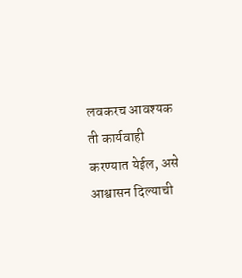लवकरच आवश्यक ती कार्यवाही करण्यात येईल, असे आश्वासन दिल्याची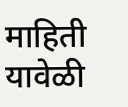माहिती यावेळी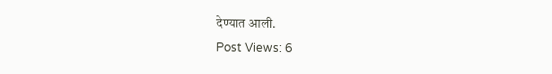देण्यात आली.
Post Views: 6